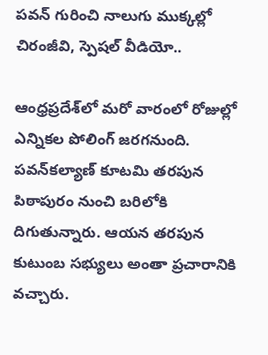పవన్ గురించి నాలుగు ముక్కల్లో చిరంజీవి, స్పెషల్ వీడియో..

ఆంధ్రప్రదేశ్‌లో మరో వారంలో రోజుల్లో ఎన్నికల పోలింగ్ జరగనుంది. పవన్‌కల్యాణ్ కూటమి తరపున పిఠాపురం నుంచి బరిలోకి దిగుతున్నారు. ఆయన తరపున కుటుంబ సభ్యులు అంతా ప్రచారానికి వచ్చారు.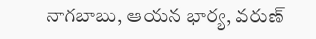నాగబాబు, ఆయన భార్య, వరుణ్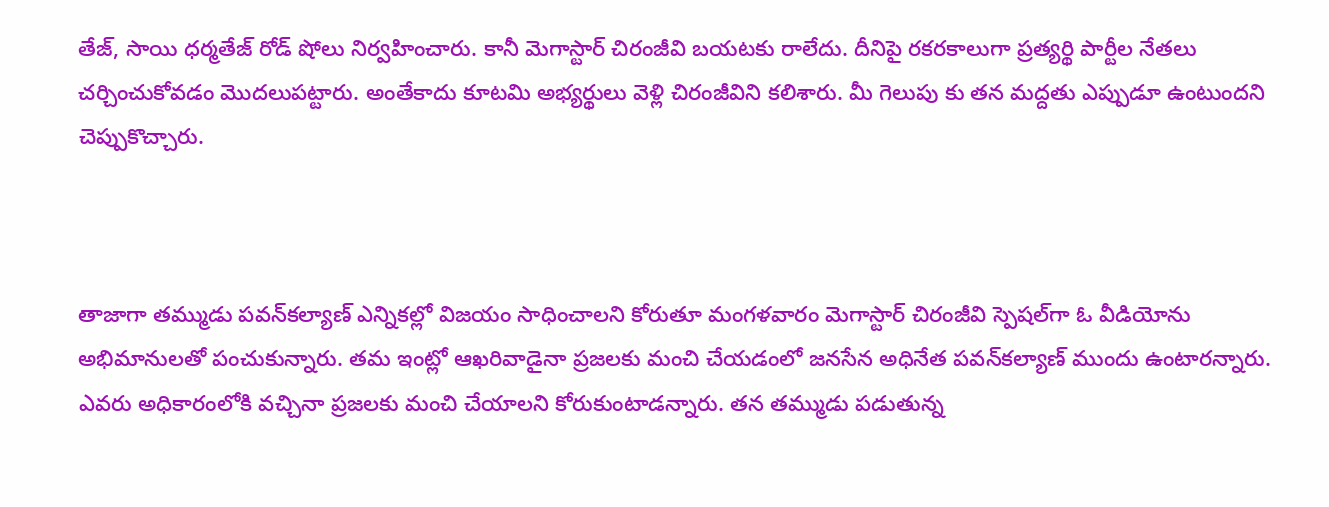తేజ్, సాయి ధర్మతేజ్ రోడ్ షోలు నిర్వహించారు. కానీ మెగాస్టార్ చిరంజీవి బయటకు రాలేదు. దీనిపై రకరకాలుగా ప్రత్యర్థి పార్టీల నేతలు చర్చించుకోవడం మొదలుపట్టారు. అంతేకాదు కూటమి అభ్యర్థులు వెళ్లి చిరంజీవిని కలిశారు. మీ గెలుపు కు తన మద్దతు ఎప్పుడూ ఉంటుందని చెప్పుకొచ్చారు.



తాజాగా తమ్ముడు పవన్‌కల్యాణ్ ఎన్నికల్లో విజయం సాధించాలని కోరుతూ మంగళవారం మెగాస్టార్ చిరంజీవి స్పెషల్‌గా ఓ వీడియోను అభిమానులతో పంచుకున్నారు. తమ ఇంట్లో ఆఖరివాడైనా ప్రజలకు మంచి చేయడంలో జనసేన అధినేత పవన్‌కల్యాణ్‌ ముందు ఉంటారన్నారు. ఎవరు అధికారంలోకి వచ్చినా ప్రజలకు మంచి చేయాలని కోరుకుంటాడన్నారు. తన తమ్ముడు పడుతున్న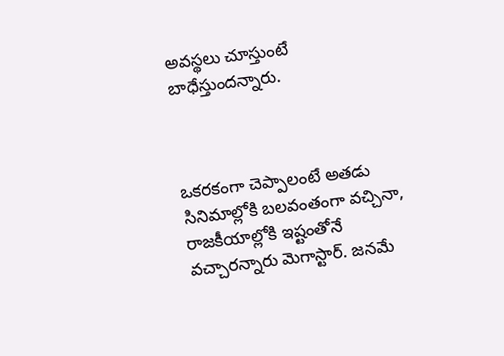అవస్థలు చూస్తుంటే బాధేస్తుందన్నారు.



ఒకరకంగా చెప్పాలంటే అతడు సినిమాల్లోకి బలవంతంగా వచ్చినా, రాజకీయాల్లోకి ఇష్టంతోనే వచ్చారన్నారు మెగాస్టార్. జనమే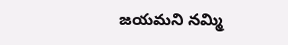జయమని నమ్మి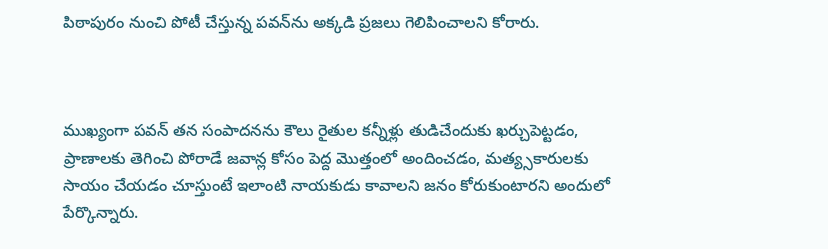పిఠాపురం నుంచి పోటీ చేస్తున్న పవన్‌ను అక్కడి ప్రజలు గెలిపించాలని కోరారు.



ముఖ్యంగా పవన్ తన సంపాదనను కౌలు రైతుల కన్నీళ్లు తుడిచేందుకు ఖర్చుపెట్టడం, ప్రాణాలకు తెగించి పోరాడే జవాన్ల కోసం పెద్ద మొత్తంలో అందించడం, మత్య్సకారులకు సాయం చేయడం చూస్తుంటే ఇలాంటి నాయకుడు కావాలని జనం కోరుకుంటారని అందులో పేర్కొన్నారు.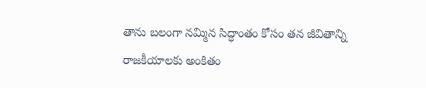తాను బలంగా నమ్మిన సిద్ధాంతం కోసం తన జీవితాన్ని రాజకీయాలకు అంకితం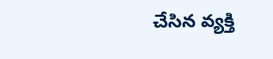చేసిన వ్యక్తి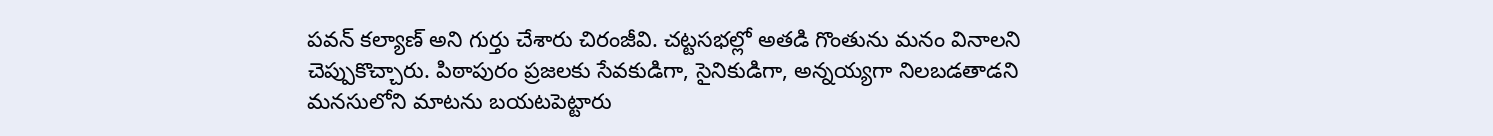పవన్ కల్యాణ్ అని గుర్తు చేశారు చిరంజీవి. చట్టసభల్లో అతడి గొంతును మనం వినాలని చెప్పుకొచ్చారు. పిఠాపురం ప్రజలకు సేవకుడిగా, సైనికుడిగా, అన్నయ్యగా నిలబడతాడని మనసులోని మాటను బయటపెట్టారు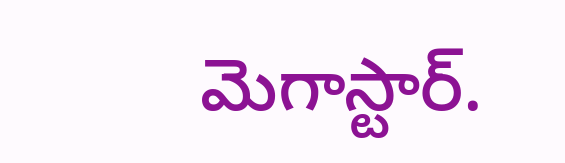మెగాస్టార్.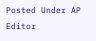Posted Under AP
Editor